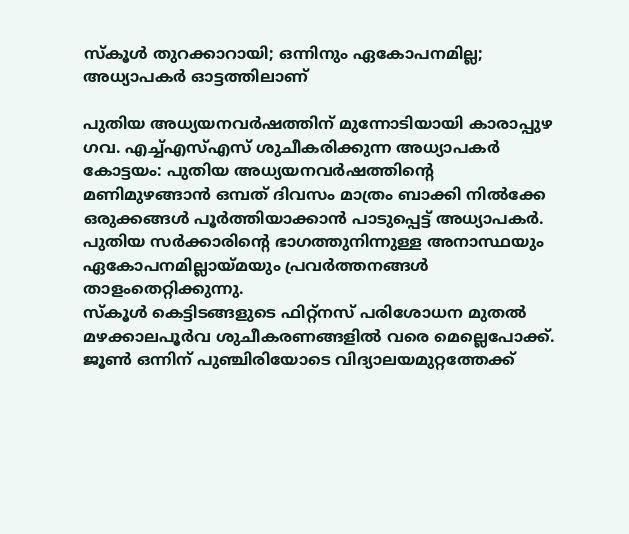സ്കൂൾ തുറക്കാറായി; ഒന്നിനും ഏകോപനമില്ല; അധ്യാപകർ ഓട്ടത്തിലാണ്

പുതിയ അധ്യയനവർഷത്തിന് മുന്നോടിയായി കാരാപ്പുഴ ഗവ. എച്ച്എസ്എസ് ശുചീകരിക്കുന്ന അധ്യാപകർ
കോട്ടയം: പുതിയ അധ്യയനവർഷത്തിന്റെ മണിമുഴങ്ങാൻ ഒമ്പത് ദിവസം മാത്രം ബാക്കി നിൽക്കേ ഒരുക്കങ്ങൾ പൂർത്തിയാക്കാൻ പാടുപ്പെട്ട് അധ്യാപകർ. പുതിയ സർക്കാരിന്റെ ഭാഗത്തുനിന്നുള്ള അനാസ്ഥയും ഏകോപനമില്ലായ്മയും പ്രവർത്തനങ്ങൾ താളംതെറ്റിക്കുന്നു.
സ്കൂൾ കെട്ടിടങ്ങളുടെ ഫിറ്റ്നസ് പരിശോധന മുതൽ മഴക്കാലപൂർവ ശുചീകരണങ്ങളിൽ വരെ മെല്ലെപോക്ക്. ജൂൺ ഒന്നിന് പുഞ്ചിരിയോടെ വിദ്യാലയമുറ്റത്തേക്ക്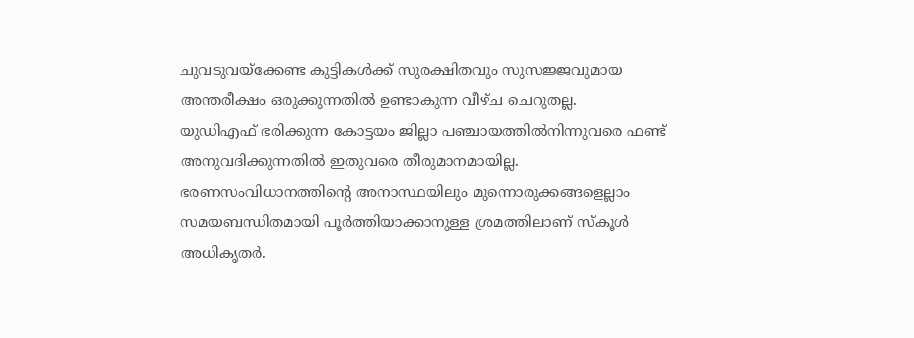ചുവടുവയ്ക്കേണ്ട കുട്ടികൾക്ക് സുരക്ഷിതവും സുസജ്ജവുമായ അന്തരീക്ഷം ഒരുക്കുന്നതിൽ ഉണ്ടാകുന്ന വീഴ്ച ചെറുതല്ല.
യുഡിഎഫ് ഭരിക്കുന്ന കോട്ടയം ജില്ലാ പഞ്ചായത്തിൽനിന്നുവരെ ഫണ്ട് അനുവദിക്കുന്നതിൽ ഇതുവരെ തീരുമാനമായില്ല. ഭരണസംവിധാനത്തിന്റെ അനാസ്ഥയിലും മുന്നൊരുക്കങ്ങളെല്ലാം സമയബന്ധിതമായി പൂർത്തിയാക്കാനുള്ള ശ്രമത്തിലാണ് സ്കൂൾ അധികൃതർ.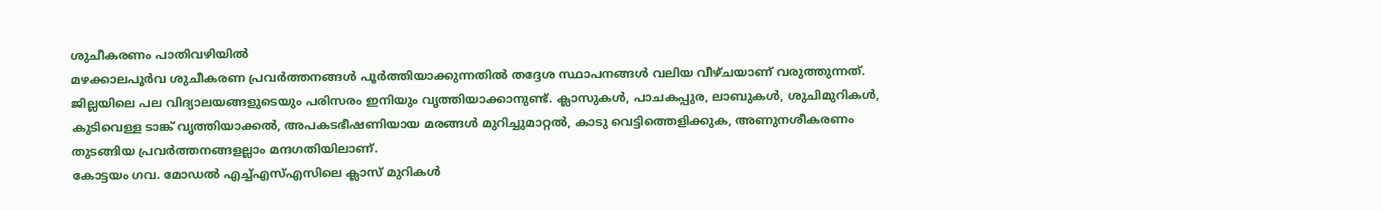ശുചീകരണം പാതിവഴിയിൽ
മഴക്കാലപൂർവ ശുചീകരണ പ്രവർത്തനങ്ങൾ പൂർത്തിയാക്കുന്നതിൽ തദ്ദേശ സ്ഥാപനങ്ങൾ വലിയ വീഴ്ചയാണ് വരുത്തുന്നത്. ജില്ലയിലെ പല വിദ്യാലയങ്ങളുടെയും പരിസരം ഇനിയും വൃത്തിയാക്കാനുണ്ട്. ക്ലാസുകൾ, പാചകപ്പുര, ലാബുകൾ, ശുചിമുറികൾ, കുടിവെള്ള ടാങ്ക് വൃത്തിയാക്കൽ, അപകടഭീഷണിയായ മരങ്ങൾ മുറിച്ചുമാറ്റൽ, കാടു വെട്ടിത്തെളിക്കുക, അണുനശീകരണം തുടങ്ങിയ പ്രവർത്തനങ്ങളല്ലാം മന്ദഗതിയിലാണ്.
കോട്ടയം ഗവ. മോഡൽ എച്ച്എസ്എസിലെ ക്ലാസ് മുറികൾ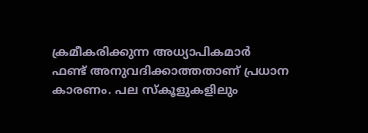ക്രമീകരിക്കുന്ന അധ്യാപികമാർ
ഫണ്ട് അനുവദിക്കാത്തതാണ് പ്രധാന കാരണം. പല സ്കൂളുകളിലും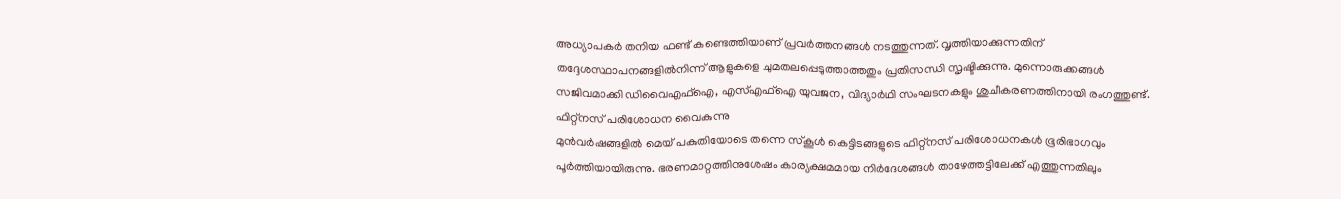അധ്യാപകർ തനിയ ഫണ്ട് കണ്ടെത്തിയാണ് പ്രവർത്തനങ്ങൾ നടത്തുന്നത്. വൃത്തിയാക്കുന്നതിന് തദ്ദേശസ്ഥാപനങ്ങളിൽനിന്ന് ആളുകളെ ചുമതലപ്പെടുത്താത്തതും പ്രതിസന്ധി സൃഷ്ടിക്കുന്നു. മുന്നൊരുക്കങ്ങൾ സജിവമാക്കി ഡിവൈഎഫ്ഐ, എസ്എഫ്ഐ യുവജന, വിദ്യാർഥി സംഘടനകളും ശുചീകരണത്തിനായി രംഗത്തുണ്ട്.
ഫിറ്റ്നസ് പരിശോധന വൈകുന്നു
മുൻവർഷങ്ങളിൽ മെയ് പകുതിയോടെ തന്നെ സ്കൂൾ കെട്ടിടങ്ങളുടെ ഫിറ്റ്നസ് പരിശോധനകൾ ഭൂരിഭാഗവും പൂർത്തിയായിരുന്നു. ഭരണമാറ്റത്തിനുശേഷം കാര്യക്ഷമമായ നിർദേശങ്ങൾ താഴേത്തട്ടിലേക്ക് എത്തുന്നതിലും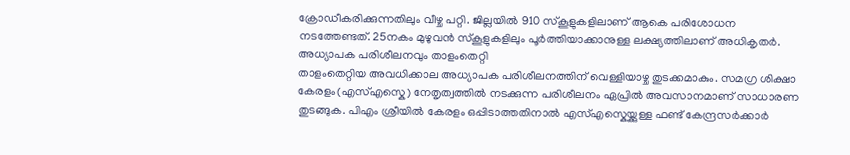ക്രോഡീകരിക്കുന്നതിലും വീഴ്ച പറ്റി. ജില്ലയിൽ 910 സ്കൂളുകളിലാണ് ആകെ പരിശോധന നടത്തേണ്ടത്. 25നകം മുഴുവൻ സ്കൂളുകളിലും പൂർത്തിയാക്കാനുള്ള ലക്ഷ്യത്തിലാണ് അധികൃതർ.
അധ്യാപക പരിശീലനവും താളംതെറ്റി
താളംതെറ്റിയ അവധിക്കാല അധ്യാപക പരിശീലനത്തിന് വെള്ളിയാഴ്ച തുടക്കമാകും. സമഗ്ര ശിക്ഷാ കേരളം(എസ്എസ്കെ) നേതൃത്വത്തിൽ നടക്കുന്ന പരിശീലനം ഏപ്രിൽ അവസാനമാണ് സാധാരണ തുടങ്ങുക. പിഎം ശ്രീയിൽ കേരളം ഒപ്പിടാത്തതിനാൽ എസ്എസ്കെയ്ക്കുള്ള ഫണ്ട് കേന്ദ്രസർക്കാർ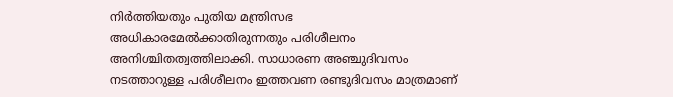നിർത്തിയതും പുതിയ മന്ത്രിസഭ അധികാരമേൽക്കാതിരുന്നതും പരിശീലനം അനിശ്ചിതത്വത്തിലാക്കി. സാധാരണ അഞ്ചുദിവസം നടത്താറുള്ള പരിശീലനം ഇത്തവണ രണ്ടുദിവസം മാത്രമാണ്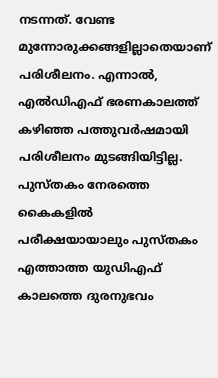നടന്നത്. വേണ്ട മുന്നോരുക്കങ്ങളില്ലാതെയാണ് പരിശീലനം. എന്നാൽ, എൽഡിഎഫ് ഭരണകാലത്ത് കഴിഞ്ഞ പത്തുവർഷമായി പരിശീലനം മുടങ്ങിയിട്ടില്ല.
പുസ്തകം നേരത്തെ കൈകളിൽ
പരീക്ഷയായാലും പുസ്തകം എത്താത്ത യുഡിഎഫ് കാലത്തെ ദുരനുഭവം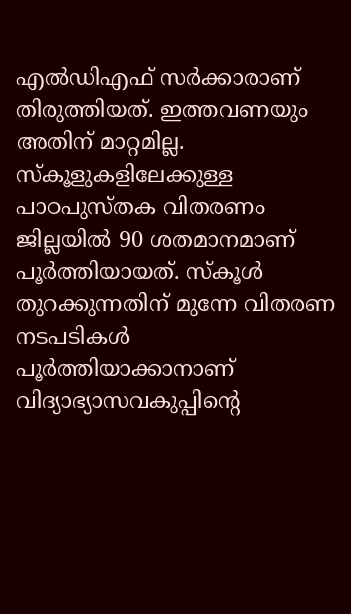എൽഡിഎഫ് സർക്കാരാണ് തിരുത്തിയത്. ഇത്തവണയും അതിന് മാറ്റമില്ല. സ്കൂളുകളിലേക്കുള്ള പാഠപുസ്തക വിതരണം ജില്ലയിൽ 90 ശതമാനമാണ് പൂർത്തിയായത്. സ്കൂൾ തുറക്കുന്നതിന് മുന്നേ വിതരണ നടപടികൾ പൂർത്തിയാക്കാനാണ് വിദ്യാഭ്യാസവകുപ്പിന്റെ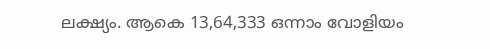ലക്ഷ്യം. ആകെ 13,64,333 ഒന്നാം വോളിയം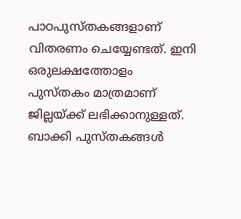പാഠപുസ്തകങ്ങളാണ് വിതരണം ചെയ്യേണ്ടത്. ഇനി ഒരുലക്ഷത്തോളം പുസ്തകം മാത്രമാണ് ജില്ലയ്ക്ക് ലഭിക്കാനുള്ളത്. ബാക്കി പുസ്തകങ്ങൾ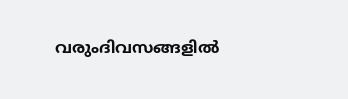വരുംദിവസങ്ങളിൽ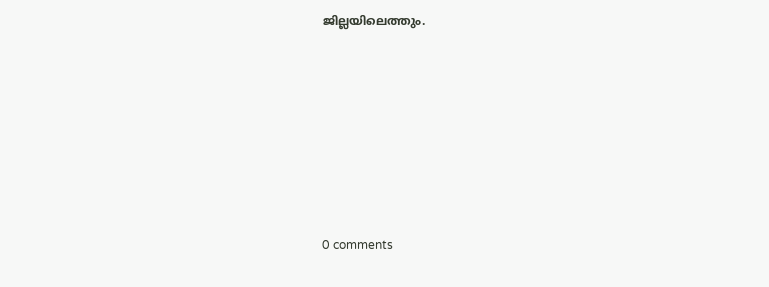ജില്ലയിലെത്തും.










0 comments